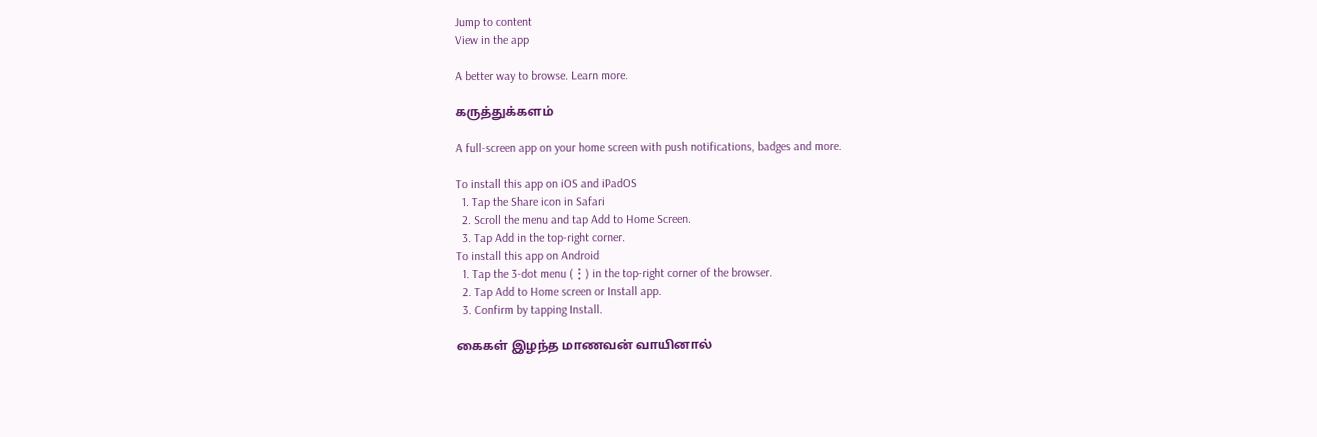Jump to content
View in the app

A better way to browse. Learn more.

கருத்துக்களம்

A full-screen app on your home screen with push notifications, badges and more.

To install this app on iOS and iPadOS
  1. Tap the Share icon in Safari
  2. Scroll the menu and tap Add to Home Screen.
  3. Tap Add in the top-right corner.
To install this app on Android
  1. Tap the 3-dot menu (⋮) in the top-right corner of the browser.
  2. Tap Add to Home screen or Install app.
  3. Confirm by tapping Install.

கைகள் இழந்த மாணவன் வாயினால்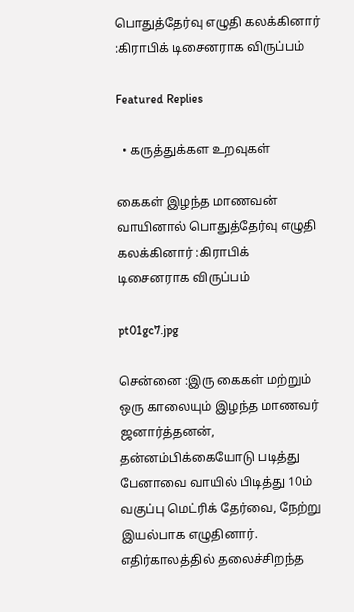பொதுத்தேர்வு எழுதி கலக்கினார் :கிராபிக் டிசைனராக விருப்பம்

Featured Replies

  • கருத்துக்கள உறவுகள்

கைகள் இழந்த மாணவன் வாயினால் பொதுத்தேர்வு எழுதி கலக்கினார் :கிராபிக் டிசைனராக விருப்பம்

pt01gc7.jpg

சென்னை :இரு கைகள் மற்றும் ஒரு காலையும் இழந்த மாணவர் ஜனார்த்தனன், தன்னம்பிக்கையோடு படித்து பேனாவை வாயில் பிடித்து 10ம் வகுப்பு மெட்ரிக் தேர்வை, நேற்று இயல்பாக எழுதினார். எதிர்காலத்தில் தலைச்சிறந்த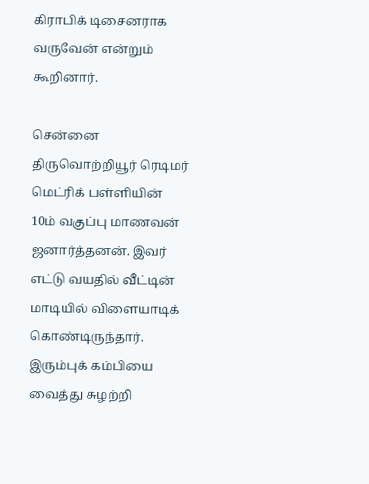கிராபிக் டிசைனராக வருவேன் என்றும் கூறினார்.

சென்னை திருவொற்றியூர் ரெடிமர் மெட்ரிக் பள்ளியின் 10ம் வகுப்பு மாணவன் ஜனார்த்தனன். இவர் எட்டு வயதில் வீட்டின் மாடியில் விளையாடிக் கொண்டிருந்தார். இரும்புக் கம்பியை வைத்து சுழற்றி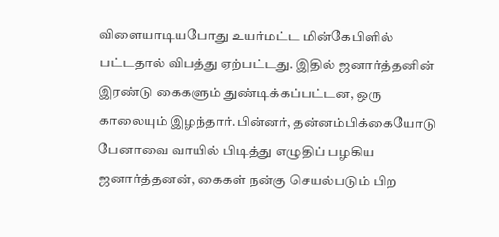விளையாடியபோது உயர்மட்ட மின்கேபிளில் பட்டதால் விபத்து ஏற்பட்டது. இதில் ஜனார்த்தனின் இரண்டு கைகளும் துண்டிக்கப்பட்டன, ஒரு காலையும் இழந்தார்.பின்னர், தன்னம்பிக்கையோடு பேனாவை வாயில் பிடித்து எழுதிப் பழகிய ஜனார்த்தனன், கைகள் நன்கு செயல்படும் பிற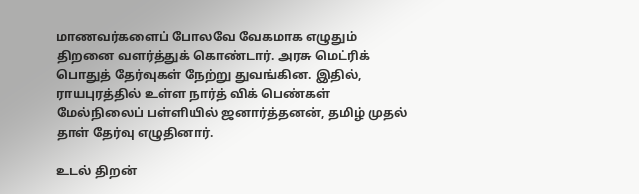மாணவர்களைப் போலவே வேகமாக எழுதும் திறனை வளர்த்துக் கொண்டார். அரசு மெட்ரிக் பொதுத் தேர்வுகள் நேற்று துவங்கின. இதில், ராயபுரத்தில் உள்ள நார்த் விக் பெண்கள் மேல்நிலைப் பள்ளியில் ஜனார்த்தனன், தமிழ் முதல் தாள் தேர்வு எழுதினார்.

உடல் திறன்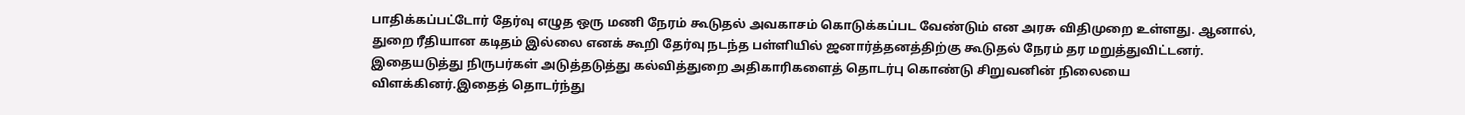பாதிக்கப்பட்டோர் தேர்வு எழுத ஒரு மணி நேரம் கூடுதல் அவகாசம் கொடுக்கப்பட வேண்டும் என அரசு விதிமுறை உள்ளது. ஆனால், துறை ரீதியான கடிதம் இல்லை எனக் கூறி தேர்வு நடந்த பள்ளியில் ஜனார்த்தனத்திற்கு கூடுதல் நேரம் தர மறுத்துவிட்டனர். இதையடுத்து நிருபர்கள் அடுத்தடுத்து கல்வித்துறை அதிகாரிகளைத் தொடர்பு கொண்டு சிறுவனின் நிலையை விளக்கினர்.இதைத் தொடர்ந்து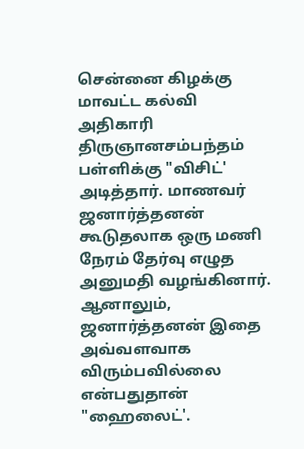சென்னை கிழக்கு மாவட்ட கல்வி அதிகாரி திருஞானசம்பந்தம் பள்ளிக்கு "விசிட்' அடித்தார். மாணவர் ஜனார்த்தனன் கூடுதலாக ஒரு மணி நேரம் தேர்வு எழுத அனுமதி வழங்கினார். ஆனாலும், ஜனார்த்தனன் இதை அவ்வளவாக விரும்பவில்லை என்பதுதான் "ஹைலைட்'.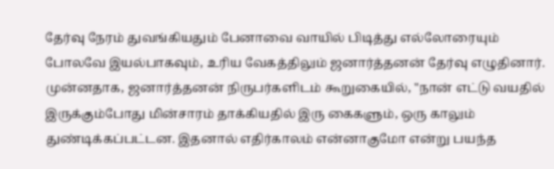தேர்வு நேரம் துவங்கியதும் பேனாவை வாயில் பிடித்து எல்லோரையும் போலவே இயல்பாகவும், உரிய வேகத்திலும் ஜனார்த்தனன் தேர்வு எழுதினார். முன்னதாக, ஜனார்த்தனன் நிருபர்களிடம் கூறுகையில், "நான் எட்டு வயதில் இருக்கும்போது மின்சாரம் தாக்கியதில் இரு கைகளும், ஒரு காலும் துண்டிக்கப்பட்டன. இதனால் எதிர்காலம் என்னாகுமோ என்று பயந்த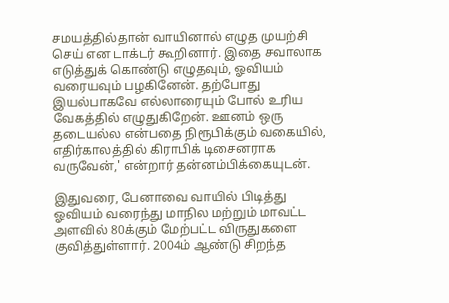சமயத்தில்தான் வாயினால் எழுத முயற்சி செய் என டாக்டர் கூறினார். இதை சவாலாக எடுத்துக் கொண்டு எழுதவும், ஓவியம் வரையவும் பழகினேன். தற்போது இயல்பாகவே எல்லாரையும் போல் உரிய வேகத்தில் எழுதுகிறேன். ஊனம் ஒரு தடையல்ல என்பதை நிரூபிக்கும் வகையில், எதிர்காலத்தில் கிராபிக் டிசைனராக வருவேன்,' என்றார் தன்னம்பிக்கையுடன்.

இதுவரை, பேனாவை வாயில் பிடித்து ஓவியம் வரைந்து மாநில மற்றும் மாவட்ட அளவில் 80க்கும் மேற்பட்ட விருதுகளை குவித்துள்ளார். 2004ம் ஆண்டு சிறந்த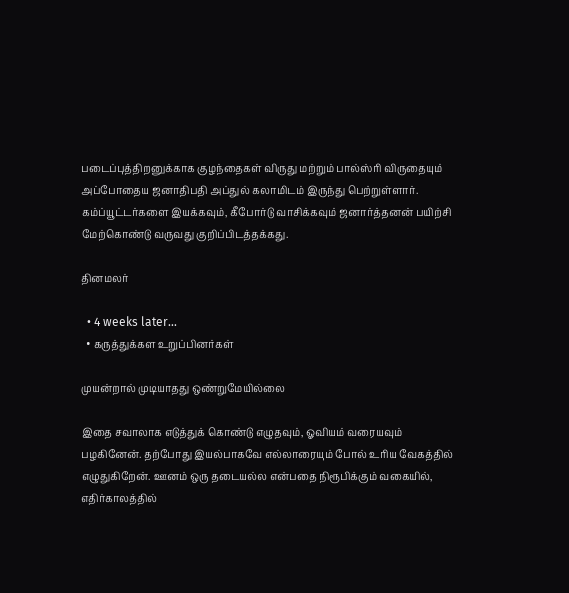படைப்புத்திறனுக்காக குழந்தைகள் விருது மற்றும் பால்ஸ்ரி விருதையும் அப்போதைய ஜனாதிபதி அப்துல் கலாமிடம் இருந்து பெற்றுள்ளார். கம்ப்யூட்டர்களை இயக்கவும், கீபோர்டு வாசிக்கவும் ஜனார்த்தனன் பயிற்சி மேற்கொண்டு வருவது குறிப்பிடத்தக்கது.

தினமலர்

  • 4 weeks later...
  • கருத்துக்கள உறுப்பினர்கள்

முயன்றால் முடியாதது ஒண்றுமேயில்லை

இதை சவாலாக எடுத்துக் கொண்டு எழுதவும், ஓவியம் வரையவும் பழகினேன். தற்போது இயல்பாகவே எல்லாரையும் போல் உரிய வேகத்தில் எழுதுகிறேன். ஊனம் ஒரு தடையல்ல என்பதை நிரூபிக்கும் வகையில், எதிர்காலத்தில்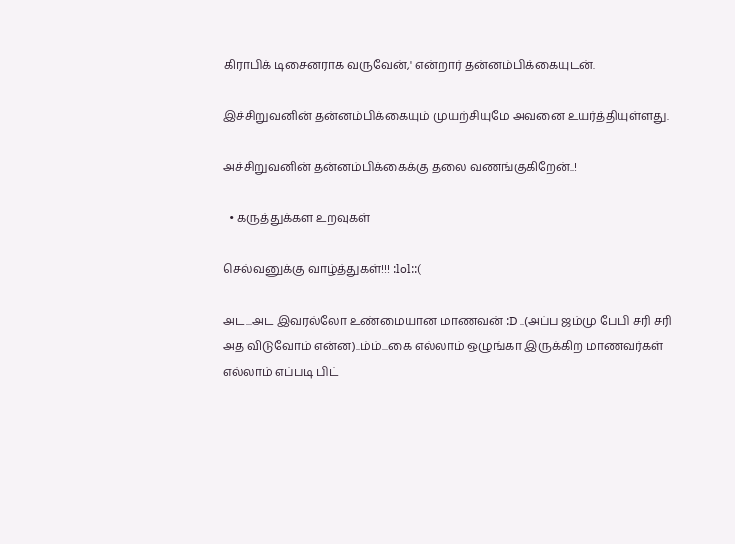கிராபிக் டிசைனராக வருவேன்,' என்றார் தன்னம்பிக்கையுடன்.

இச்சிறுவனின் தன்னம்பிக்கையும் முயற்சியுமே அவனை உயர்த்தியுள்ளது.

அச்சிறுவனின் தன்னம்பிக்கைக்கு தலை வணங்குகிறேன்..!

  • கருத்துக்கள உறவுகள்

செல்வனுக்கு வாழ்த்துகள்!!! :lol::(

அட...அட இவரல்லோ உண்மையான மாணவன் :D ..(அப்ப ஜம்மு பேபி சரி சரி அத விடுவோம் என்ன)..ம்ம்...கை எல்லாம் ஒழுங்கா இருக்கிற மாணவர்கள் எல்லாம் எப்படி பிட்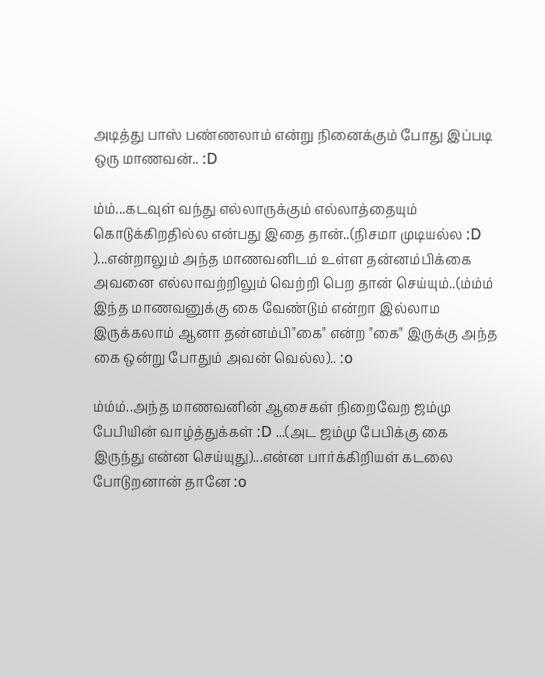அடித்து பாஸ் பண்ணலாம் என்று நினைக்கும் போது இப்படி ஒரு மாணவன்.. :D

ம்ம்...கடவுள் வந்து எல்லாருக்கும் எல்லாத்தையும் கொடுக்கிறதில்ல என்பது இதை தான்..(நிசமா முடியல்ல :D )...என்றாலும் அந்த மாணவனிடம் உள்ள தன்னம்பிக்கை அவனை எல்லாவற்றிலும் வெற்றி பெற தான் செய்யும்..(ம்ம்ம் இந்த மாணவனுக்கு கை வேண்டும் என்றா இல்லாம இருக்கலாம் ஆனா தன்னம்பி"கை" என்ற "கை" இருக்கு அந்த கை ஒன்று போதும் அவன் வெல்ல).. :o

ம்ம்ம்..அந்த மாணவனின் ஆசைகள் நிறைவேற ஜம்மு பேபியின் வாழ்த்துக்கள் :D ...(அட ஜம்மு பேபிக்கு கை இருந்து என்ன செய்யுது)...என்ன பார்க்கிறியள் கடலை போடுறனான் தானே :o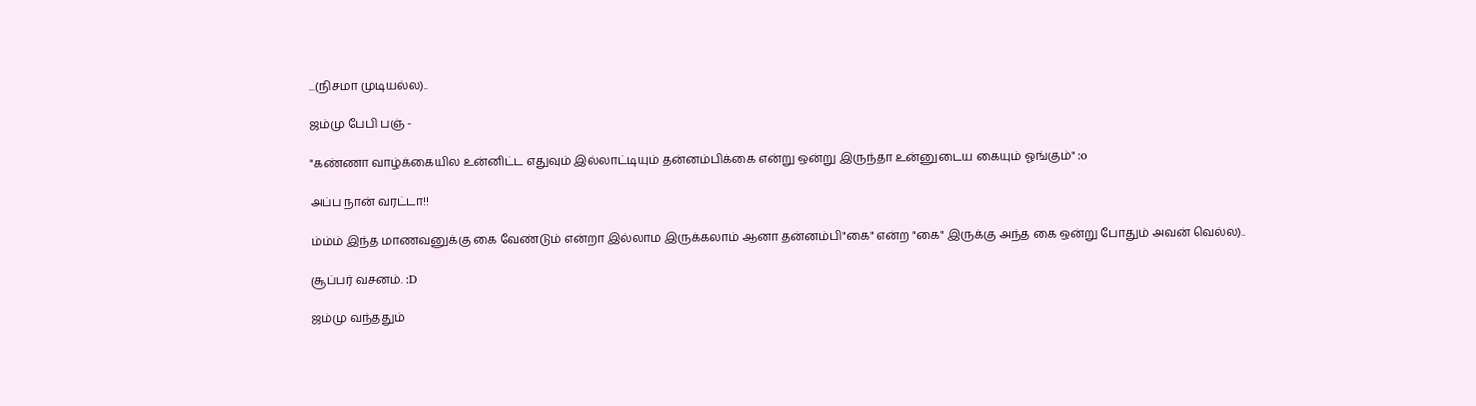...(நிசமா முடியல்ல)..

ஜம்மு பேபி பஞ் -

"கண்ணா வாழ்க்கையில உன்னிட்ட எதுவும் இல்லாட்டியும் தன்னம்பிக்கை என்று ஒன்று இருந்தா உன்னுடைய கையும் ஓங்கும்" :o

அப்ப நான் வரட்டா!!

ம்ம்ம் இந்த மாணவனுக்கு கை வேண்டும் என்றா இல்லாம இருக்கலாம் ஆனா தன்னம்பி"கை" என்ற "கை" இருக்கு அந்த கை ஒன்று போதும் அவன் வெல்ல)..

சூப்பர் வசனம். :D

ஜம்மு வந்ததும்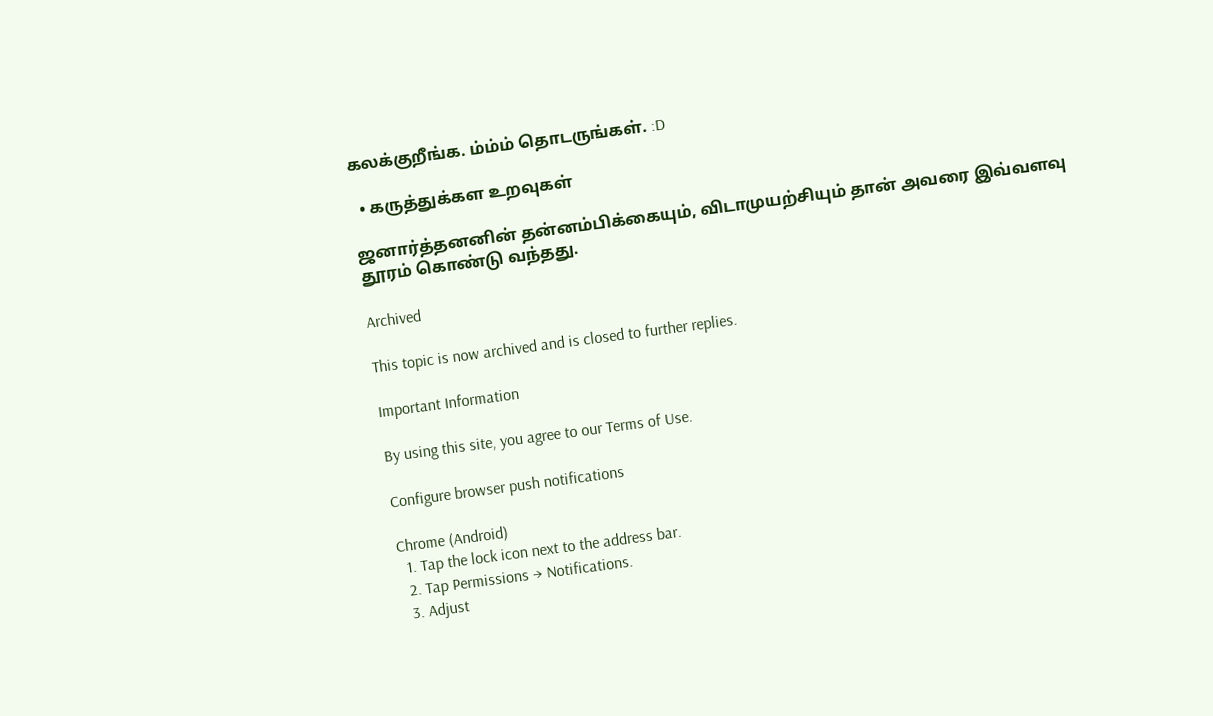கலக்குறீங்க. ம்ம்ம் தொடருங்கள். :D

  • கருத்துக்கள உறவுகள்

ஜனார்த்தனனின் தன்னம்பிக்கையும், விடாமுயற்சியும் தான் அவரை இவ்வளவு தூரம் கொண்டு வந்தது.

Archived

This topic is now archived and is closed to further replies.

Important Information

By using this site, you agree to our Terms of Use.

Configure browser push notifications

Chrome (Android)
  1. Tap the lock icon next to the address bar.
  2. Tap Permissions → Notifications.
  3. Adjust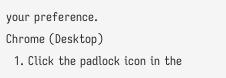your preference.
Chrome (Desktop)
  1. Click the padlock icon in the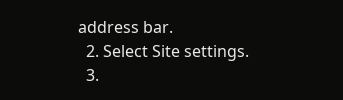address bar.
  2. Select Site settings.
  3.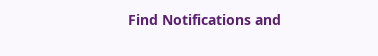Find Notifications and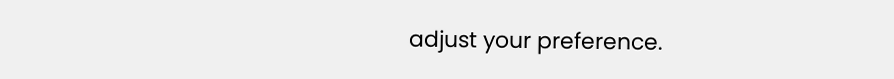adjust your preference.